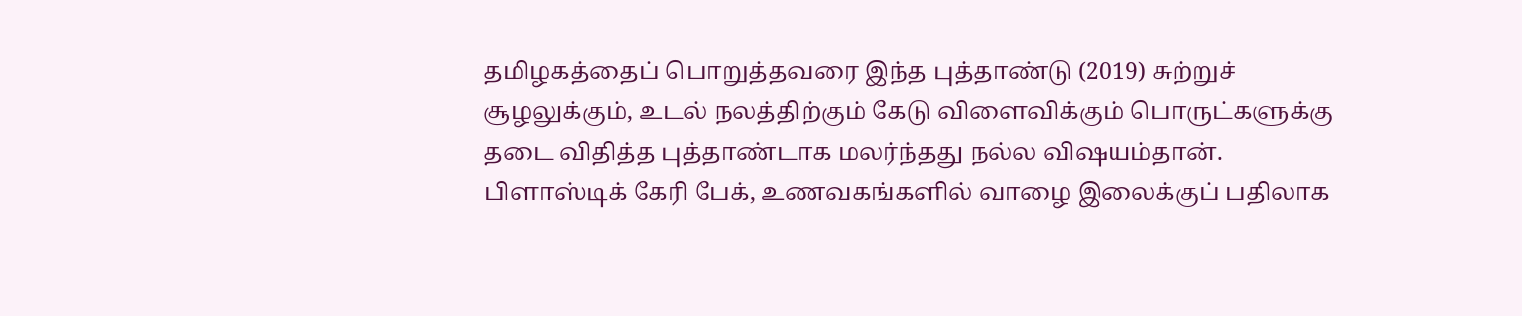தமிழகத்தைப் பொறுத்தவரை இந்த புத்தாண்டு (2019) சுற்றுச் சூழலுக்கும், உடல் நலத்திற்கும் கேடு விளைவிக்கும் பொருட்களுக்கு தடை விதித்த புத்தாண்டாக மலர்ந்தது நல்ல விஷயம்தான். பிளாஸ்டிக் கேரி பேக், உணவகங்களில் வாழை இலைக்குப் பதிலாக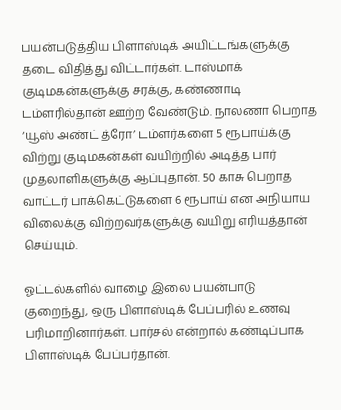பயன்படுத்திய பிளாஸ்டிக் அயிட்டங்களுக்கு தடை விதித்து விட்டார்கள். டாஸ்மாக் குடிமகன்களுக்கு சரக்கு, கண்ணாடி டம்ளரில்தான் ஊற்ற வேண்டும். நாலணா பெறாத ‘யூஸ் அண்ட் த்ரோ’ டம்ளர்களை 5 ரூபாய்க்கு விற்று குடிமகன்கள் வயிற்றில் அடித்த பார் முதலாளிகளுக்கு ஆப்புதான். 50 காசு பெறாத வாட்டர் பாக்கெட்டுகளை 6 ரூபாய் என அநியாய விலைக்கு விற்றவர்களுக்கு வயிறு எரியத்தான் செய்யும்.

ஓட்டல்களில் வாழை இலை பயன்பாடு குறைந்து, ஒரு பிளாஸ்டிக் பேப்பரில் உணவு பரிமாறினார்கள். பார்சல் என்றால் கண்டிப்பாக பிளாஸ்டிக் பேப்பர்தான்.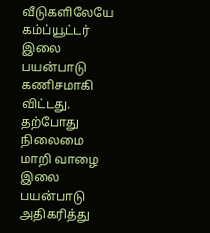வீடுகளிலேயே கம்ப்யூட்டர் இலை பயன்பாடு கணிசமாகி விட்டது. தற்போது நிலைமை மாறி வாழை இலை பயன்பாடு அதிகரித்து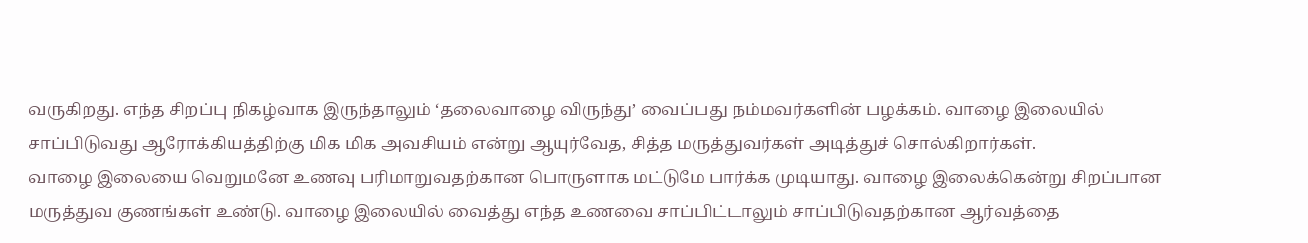வருகிறது. எந்த சிறப்பு நிகழ்வாக இருந்தாலும் ‘தலைவாழை விருந்து’ வைப்பது நம்மவர்களின் பழக்கம். வாழை இலையில் சாப்பிடுவது ஆரோக்கியத்திற்கு மிக மிக அவசியம் என்று ஆயுர்வேத, சித்த மருத்துவர்கள் அடித்துச் சொல்கிறார்கள்.
வாழை இலையை வெறுமனே உணவு பரிமாறுவதற்கான பொருளாக மட்டுமே பார்க்க முடியாது. வாழை இலைக்கென்று சிறப்பான மருத்துவ குணங்கள் உண்டு. வாழை இலையில் வைத்து எந்த உணவை சாப்பிட்டாலும் சாப்பிடுவதற்கான ஆர்வத்தை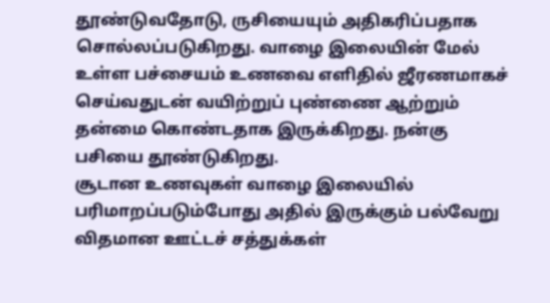தூண்டுவதோடு, ருசியையும் அதிகரிப்பதாக சொல்லப்படுகிறது. வாழை இலையின் மேல் உள்ள பச்சையம் உணவை எளிதில் ஜீரணமாகச் செய்வதுடன் வயிற்றுப் புண்ணை ஆற்றும் தன்மை கொண்டதாக இருக்கிறது. நன்கு பசியை தூண்டுகிறது.
சூடான உணவுகள் வாழை இலையில் பரிமாறப்படும்போது அதில் இருக்கும் பல்வேறு விதமான ஊட்டச் சத்துக்கள்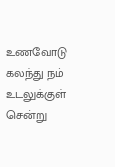உணவோடு கலந்து நம் உடலுக்குள் சென்று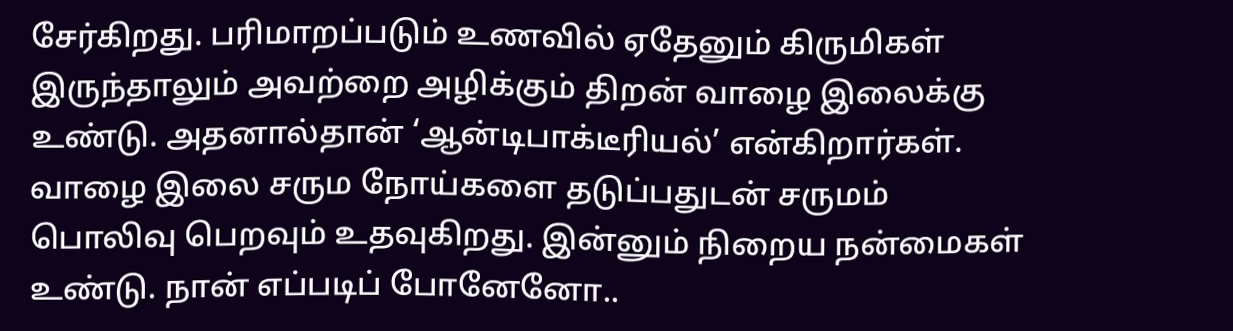சேர்கிறது. பரிமாறப்படும் உணவில் ஏதேனும் கிருமிகள் இருந்தாலும் அவற்றை அழிக்கும் திறன் வாழை இலைக்கு உண்டு. அதனால்தான் ‘ஆன்டிபாக்டீரியல்’ என்கிறார்கள்.
வாழை இலை சரும நோய்களை தடுப்பதுடன் சருமம் பொலிவு பெறவும் உதவுகிறது. இன்னும் நிறைய நன்மைகள் உண்டு. நான் எப்படிப் போனேனோ..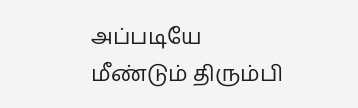அப்படியே மீண்டும் திரும்பி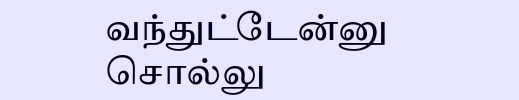வந்துட்டேன்னு சொல்லு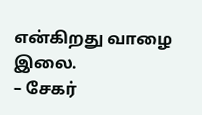என்கிறது வாழை இலை.
– சேகர்